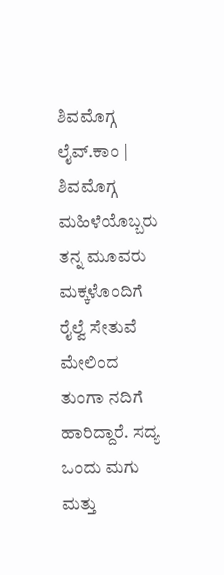ಶಿವಮೊಗ್ಗ ಲೈವ್.ಕಾಂ | ಶಿವಮೊಗ್ಗ
ಮಹಿಳೆಯೊಬ್ಬರು ತನ್ನ ಮೂವರು ಮಕ್ಕಳೊಂದಿಗೆ ರೈಲ್ವೆ ಸೇತುವೆ ಮೇಲಿಂದ ತುಂಗಾ ನದಿಗೆ ಹಾರಿದ್ದಾರೆ. ಸದ್ಯ ಒಂದು ಮಗು ಮತ್ತು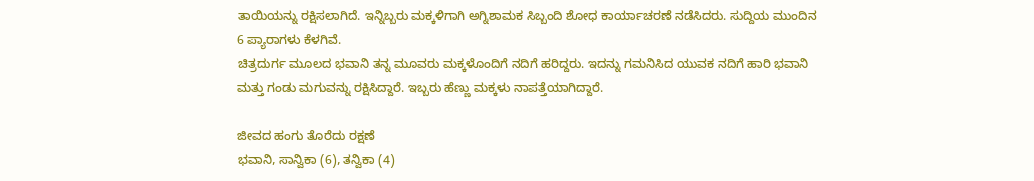ತಾಯಿಯನ್ನು ರಕ್ಷಿಸಲಾಗಿದೆ. ಇನ್ನಿಬ್ಬರು ಮಕ್ಕಳಿಗಾಗಿ ಅಗ್ನಿಶಾಮಕ ಸಿಬ್ಬಂದಿ ಶೋಧ ಕಾರ್ಯಾಚರಣೆ ನಡೆಸಿದರು. ಸುದ್ದಿಯ ಮುಂದಿನ 6 ಪ್ಯಾರಾಗಳು ಕೆಳಗಿವೆ.
ಚಿತ್ರದುರ್ಗ ಮೂಲದ ಭವಾನಿ ತನ್ನ ಮೂವರು ಮಕ್ಕಳೊಂದಿಗೆ ನದಿಗೆ ಹರಿದ್ದರು. ಇದನ್ನು ಗಮನಿಸಿದ ಯುವಕ ನದಿಗೆ ಹಾರಿ ಭವಾನಿ ಮತ್ತು ಗಂಡು ಮಗುವನ್ನು ರಕ್ಷಿಸಿದ್ದಾರೆ. ಇಬ್ಬರು ಹೆಣ್ಣು ಮಕ್ಕಳು ನಾಪತ್ತೆಯಾಗಿದ್ದಾರೆ.

ಜೀವದ ಹಂಗು ತೊರೆದು ರಕ್ಷಣೆ
ಭವಾನಿ, ಸಾನ್ವಿಕಾ (6), ತನ್ವಿಕಾ (4)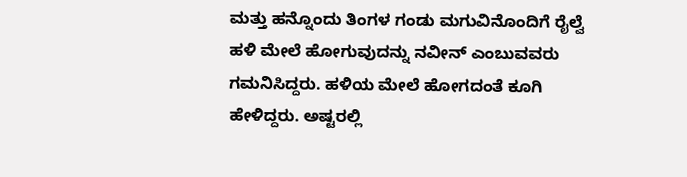ಮತ್ತು ಹನ್ನೊಂದು ತಿಂಗಳ ಗಂಡು ಮಗುವಿನೊಂದಿಗೆ ರೈಲ್ವೆ ಹಳಿ ಮೇಲೆ ಹೋಗುವುದನ್ನು ನವೀನ್ ಎಂಬುವವರು ಗಮನಿಸಿದ್ದರು. ಹಳಿಯ ಮೇಲೆ ಹೋಗದಂತೆ ಕೂಗಿ ಹೇಳಿದ್ದರು. ಅಷ್ಟರಲ್ಲಿ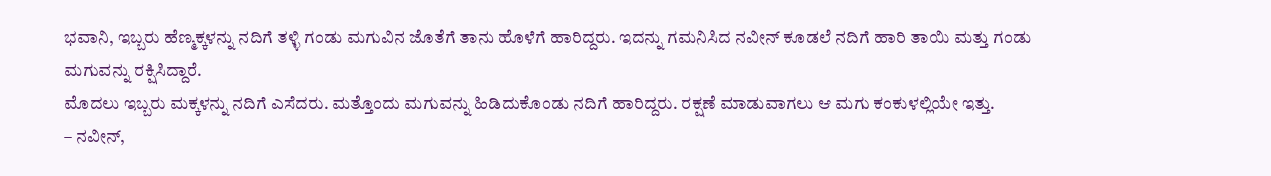ಭವಾನಿ, ಇಬ್ಬರು ಹೆಣ್ಮಕ್ಕಳನ್ನು ನದಿಗೆ ತಳ್ಳಿ ಗಂಡು ಮಗುವಿನ ಜೊತೆಗೆ ತಾನು ಹೊಳೆಗೆ ಹಾರಿದ್ದರು. ಇದನ್ನು ಗಮನಿಸಿದ ನವೀನ್ ಕೂಡಲೆ ನದಿಗೆ ಹಾರಿ ತಾಯಿ ಮತ್ತು ಗಂಡು ಮಗುವನ್ನು ರಕ್ಷಿಸಿದ್ದಾರೆ.
ಮೊದಲು ಇಬ್ಬರು ಮಕ್ಕಳನ್ನು ನದಿಗೆ ಎಸೆದರು. ಮತ್ತೊಂದು ಮಗುವನ್ನು ಹಿಡಿದುಕೊಂಡು ನದಿಗೆ ಹಾರಿದ್ದರು. ರಕ್ಷಣೆ ಮಾಡುವಾಗಲು ಆ ಮಗು ಕಂಕುಳಲ್ಲಿಯೇ ಇತ್ತು.
– ನವೀನ್,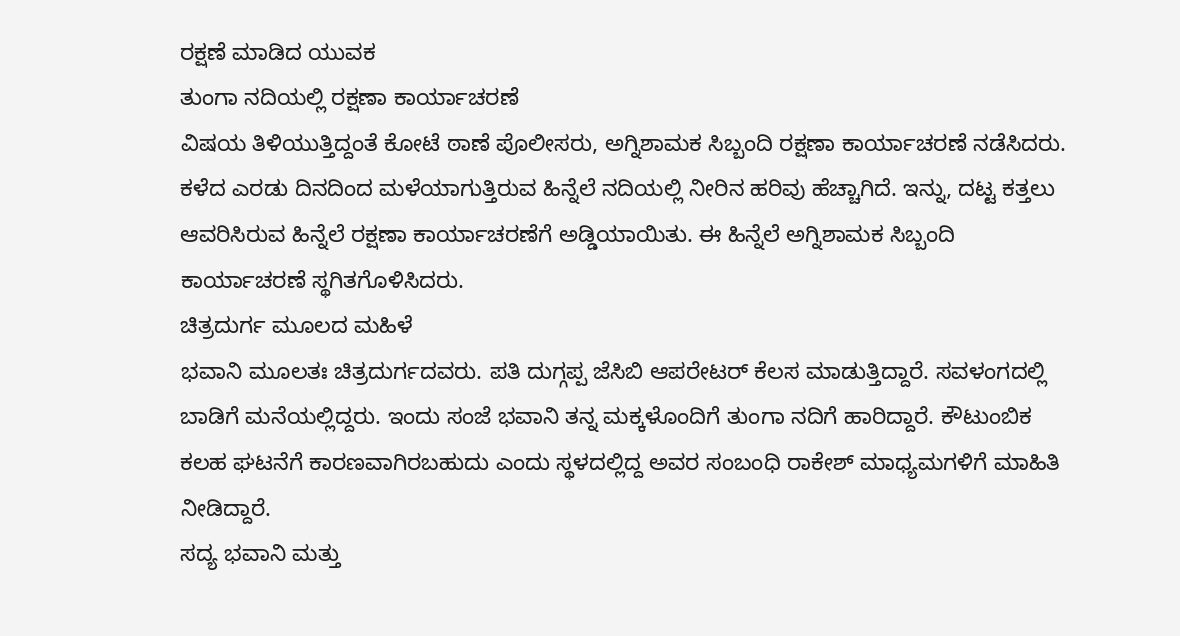ರಕ್ಷಣೆ ಮಾಡಿದ ಯುವಕ
ತುಂಗಾ ನದಿಯಲ್ಲಿ ರಕ್ಷಣಾ ಕಾರ್ಯಾಚರಣೆ
ವಿಷಯ ತಿಳಿಯುತ್ತಿದ್ದಂತೆ ಕೋಟೆ ಠಾಣೆ ಪೊಲೀಸರು, ಅಗ್ನಿಶಾಮಕ ಸಿಬ್ಬಂದಿ ರಕ್ಷಣಾ ಕಾರ್ಯಾಚರಣೆ ನಡೆಸಿದರು. ಕಳೆದ ಎರಡು ದಿನದಿಂದ ಮಳೆಯಾಗುತ್ತಿರುವ ಹಿನ್ನೆಲೆ ನದಿಯಲ್ಲಿ ನೀರಿನ ಹರಿವು ಹೆಚ್ಚಾಗಿದೆ. ಇನ್ನು, ದಟ್ಟ ಕತ್ತಲು ಆವರಿಸಿರುವ ಹಿನ್ನೆಲೆ ರಕ್ಷಣಾ ಕಾರ್ಯಾಚರಣೆಗೆ ಅಡ್ಡಿಯಾಯಿತು. ಈ ಹಿನ್ನೆಲೆ ಅಗ್ನಿಶಾಮಕ ಸಿಬ್ಬಂದಿ ಕಾರ್ಯಾಚರಣೆ ಸ್ಥಗಿತಗೊಳಿಸಿದರು.
ಚಿತ್ರದುರ್ಗ ಮೂಲದ ಮಹಿಳೆ
ಭವಾನಿ ಮೂಲತಃ ಚಿತ್ರದುರ್ಗದವರು. ಪತಿ ದುಗ್ಗಪ್ಪ ಜೆಸಿಬಿ ಆಪರೇಟರ್ ಕೆಲಸ ಮಾಡುತ್ತಿದ್ದಾರೆ. ಸವಳಂಗದಲ್ಲಿ ಬಾಡಿಗೆ ಮನೆಯಲ್ಲಿದ್ದರು. ಇಂದು ಸಂಜೆ ಭವಾನಿ ತನ್ನ ಮಕ್ಕಳೊಂದಿಗೆ ತುಂಗಾ ನದಿಗೆ ಹಾರಿದ್ದಾರೆ. ಕೌಟುಂಬಿಕ ಕಲಹ ಘಟನೆಗೆ ಕಾರಣವಾಗಿರಬಹುದು ಎಂದು ಸ್ಥಳದಲ್ಲಿದ್ದ ಅವರ ಸಂಬಂಧಿ ರಾಕೇಶ್ ಮಾಧ್ಯಮಗಳಿಗೆ ಮಾಹಿತಿ ನೀಡಿದ್ದಾರೆ.
ಸದ್ಯ ಭವಾನಿ ಮತ್ತು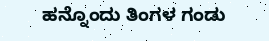ಹನ್ನೊಂದು ತಿಂಗಳ ಗಂಡು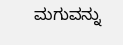ಮಗುವನ್ನು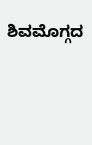ಶಿವಮೊಗ್ಗದ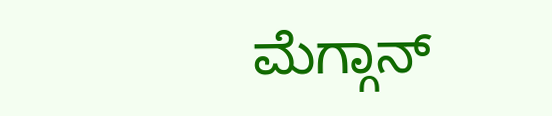ಮೆಗ್ಗಾನ್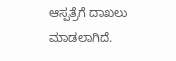ಆಸ್ಪತ್ರೆಗೆ ದಾಖಲು ಮಾಡಲಾಗಿದೆ.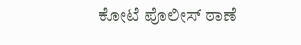ಕೋಟೆ ಪೊಲೀಸ್ ಠಾಣೆ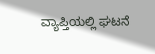ವ್ಯಾಪ್ತಿಯಲ್ಲಿ ಘಟನೆ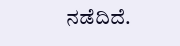ನಡೆದಿದೆ.